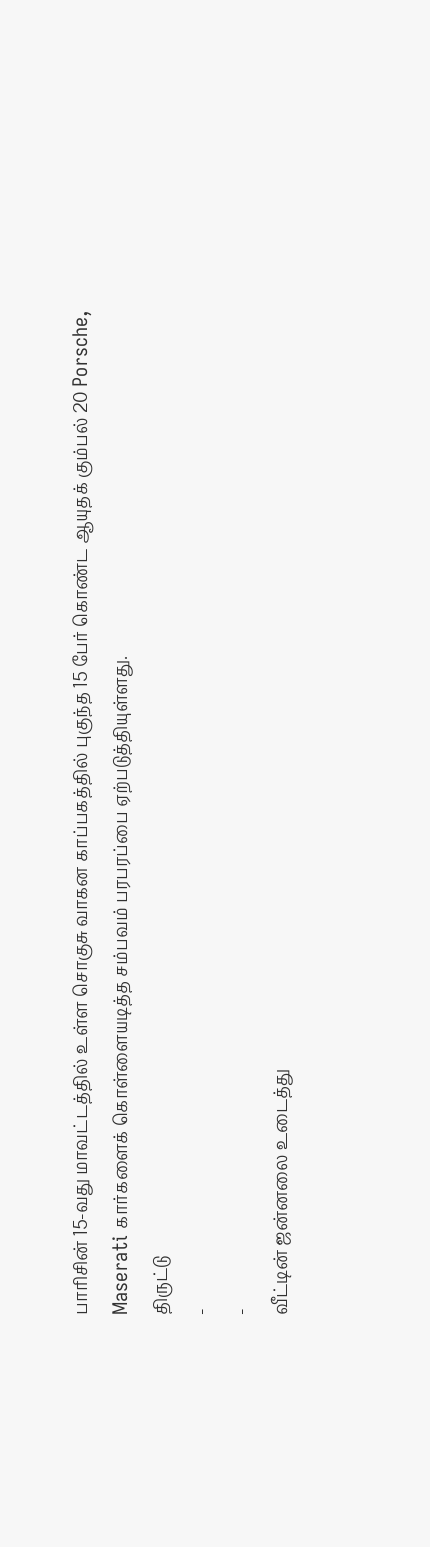பாரிசின் 15-வது மாவட்டத்தில் உள்ள சொகுசு வாகன காப்பகத்தில் புகுந்த 15 பேர் கொண்ட ஆயுதக் கும்பல் 20 Porsche, Maserati கார்களைக் கொள்ளையடித்த சம்பவம் பரபரப்பை ஏற்படுத்தியுள்ளது.
திருட்டு
-
-
வீட்டின் ஜன்னலை உடைத்து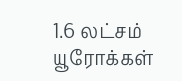1.6 லட்சம் யூரோக்கள்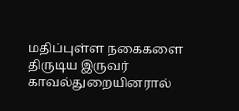மதிப்புள்ள நகைகளை திருடிய இருவர் காவல்துறையினரால்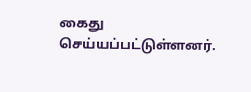கைது செய்யப்பட்டுள்ளனர்.